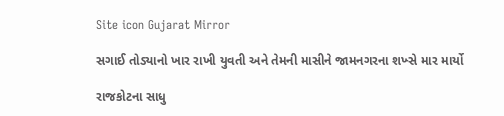Site icon Gujarat Mirror

સગાઈ તોડ્યાનો ખાર રાખી યુવતી અને તેમની માસીને જામનગરના શખ્સે માર માર્યો

રાજકોટના સાધુ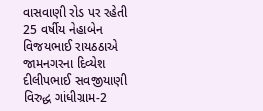વાસવાણી રોડ પર રહેતી 25 વર્ષીય નેહાબેન વિજયભાઈ રાયઠઠાએ જામનગરના દિવ્યેશ દીલીપભાઈ સવજીયાણી વિરુદ્ધ ગાંધીગ્રામ-2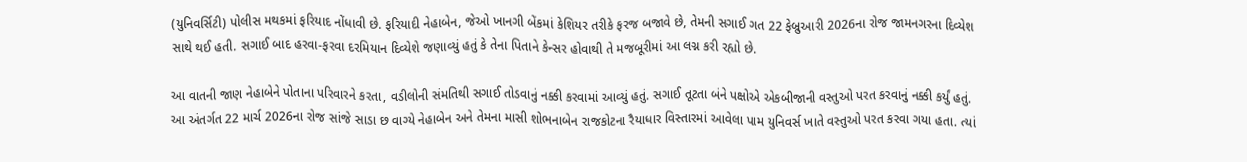(યુનિવર્સિટી) પોલીસ મથકમાં ફરિયાદ નોંધાવી છે. ફરિયાદી નેહાબેન, જેઓ ખાનગી બેંકમાં કેશિયર તરીકે ફરજ બજાવે છે, તેમની સગાઈ ગત 22 ફેબ્રુઆરી 2026ના રોજ જામનગરના દિવ્યેશ સાથે થઈ હતી. સગાઈ બાદ હરવા-ફરવા દરમિયાન દિવ્યેશે જણાવ્યું હતું કે તેના પિતાને કેન્સર હોવાથી તે મજબૂરીમાં આ લગ્ન કરી રહ્યો છે.

આ વાતની જાણ નેહાબેને પોતાના પરિવારને કરતા, વડીલોની સંમતિથી સગાઈ તોડવાનું નક્કી કરવામાં આવ્યું હતું. સગાઈ તૂટતા બંને પક્ષોએ એકબીજાની વસ્તુઓ પરત કરવાનું નક્કી કર્યું હતું. આ અંતર્ગત 22 માર્ચ 2026ના રોજ સાંજે સાડા છ વાગ્યે નેહાબેન અને તેમના માસી શોભનાબેન રાજકોટના રૈયાધાર વિસ્તારમાં આવેલા પામ યુનિવર્સ ખાતે વસ્તુઓ પરત કરવા ગયા હતા. ત્યાં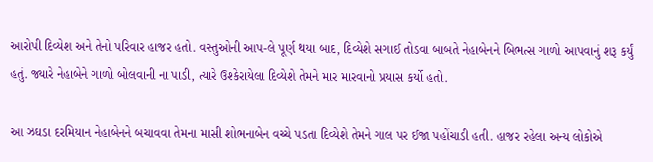આરોપી દિવ્યેશ અને તેનો પરિવાર હાજર હતો. વસ્તુઓની આપ-લે પૂર્ણ થયા બાદ, દિવ્યેશે સગાઈ તોડવા બાબતે નેહાબેનને બિભત્સ ગાળો આપવાનું શરૂ કર્યું હતું. જ્યારે નેહાબેને ગાળો બોલવાની ના પાડી, ત્યારે ઉશ્કેરાયેલા દિવ્યેશે તેમને માર મારવાનો પ્રયાસ કર્યો હતો.

આ ઝઘડા દરમિયાન નેહાબેનને બચાવવા તેમના માસી શોભનાબેન વચ્ચે પડતા દિવ્યેશે તેમને ગાલ પર ઈજા પહોંચાડી હતી. હાજર રહેલા અન્ય લોકોએ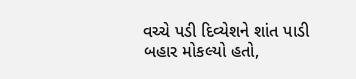વચ્ચે પડી દિવ્યેશને શાંત પાડી બહાર મોકલ્યો હતો,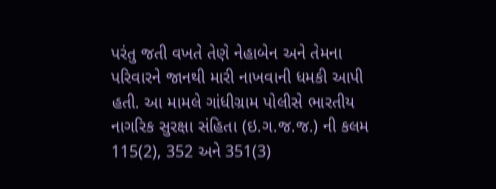પરંતુ જતી વખતે તેણે નેહાબેન અને તેમના પરિવારને જાનથી મારી નાખવાની ધમકી આપી હતી. આ મામલે ગાંધીગ્રામ પોલીસે ભારતીય નાગરિક સુરક્ષા સંહિતા (ઇ.ગ.જ.જ.) ની કલમ 115(2), 352 અને 351(3)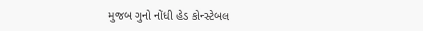મુજબ ગુનો નોંધી હેડ કોન્સ્ટેબલ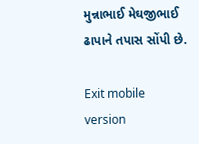મુન્નાભાઈ મેઘજીભાઈ ઢાપાને તપાસ સોંપી છે.

Exit mobile version